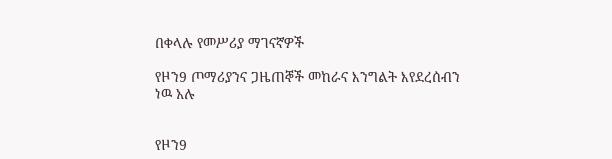በቀላሉ የመሥሪያ ማገናኛዎች

የዞን9 ጦማሪያንና ጋዜጠኞች መከራና እንግልት እየደረሰብን ነዉ አሉ


የዞን9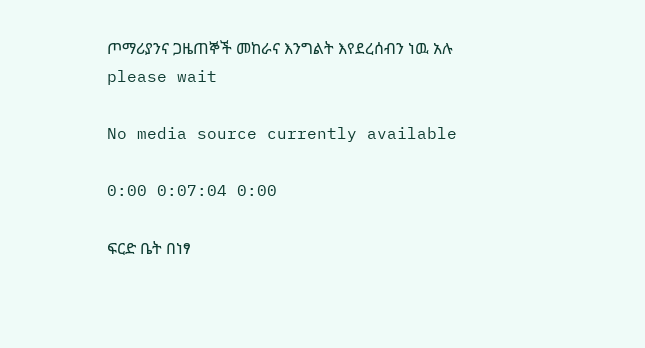ጦማሪያንና ጋዜጠኞች መከራና እንግልት እየደረሰብን ነዉ አሉ
please wait

No media source currently available

0:00 0:07:04 0:00

ፍርድ ቤት በነፃ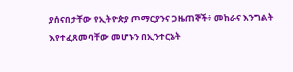ያሰናበታቸው የኢትዮጵያ ጦማርያንና ጋዜጠኞች፥ መከራና እንግልት እየተፈጸመባቸው መሆኑን በኢንተርኔት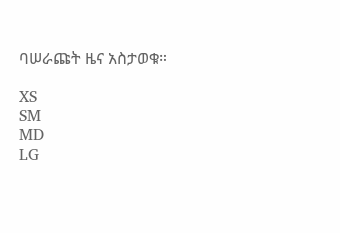ባሠራጩት ዜና አስታወቁ።

XS
SM
MD
LG